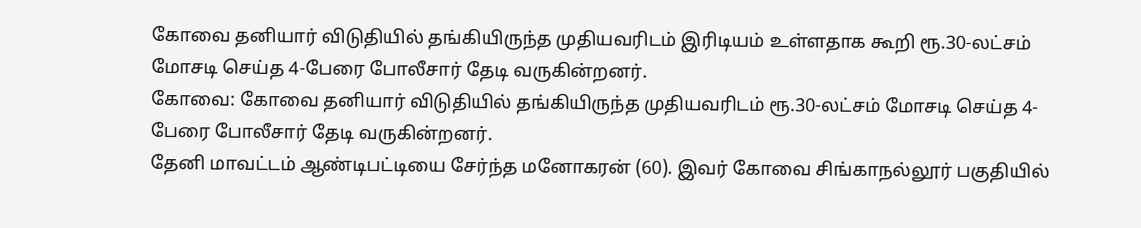கோவை தனியார் விடுதியில் தங்கியிருந்த முதியவரிடம் இரிடியம் உள்ளதாக கூறி ரூ.30-லட்சம் மோசடி செய்த 4-பேரை போலீசார் தேடி வருகின்றனர்.
கோவை: கோவை தனியார் விடுதியில் தங்கியிருந்த முதியவரிடம் ரூ.30-லட்சம் மோசடி செய்த 4-பேரை போலீசார் தேடி வருகின்றனர்.
தேனி மாவட்டம் ஆண்டிபட்டியை சேர்ந்த மனோகரன் (60). இவர் கோவை சிங்காநல்லூர் பகுதியில்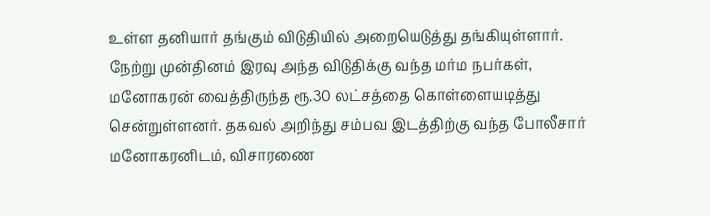உள்ள தனியார் தங்கும் விடுதியில் அறையெடுத்து தங்கியுள்ளார்.
நேற்று முன்தினம் இரவு அந்த விடுதிக்கு வந்த மர்ம நபர்கள், மனோகரன் வைத்திருந்த ரூ.30 லட்சத்தை கொள்ளையடித்து சென்றுள்ளனர். தகவல் அறிந்து சம்பவ இடத்திற்கு வந்த போலீசார் மனோகரனிடம், விசாரணை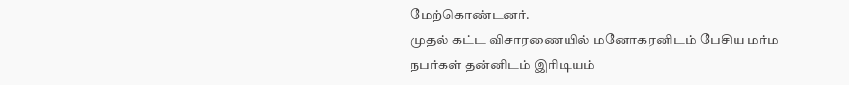மேற்கொண்டனர்.
முதல் கட்ட விசாரணையில் மனோகரனிடம் பேசிய மர்ம நபர்கள் தன்னிடம் இரிடியம்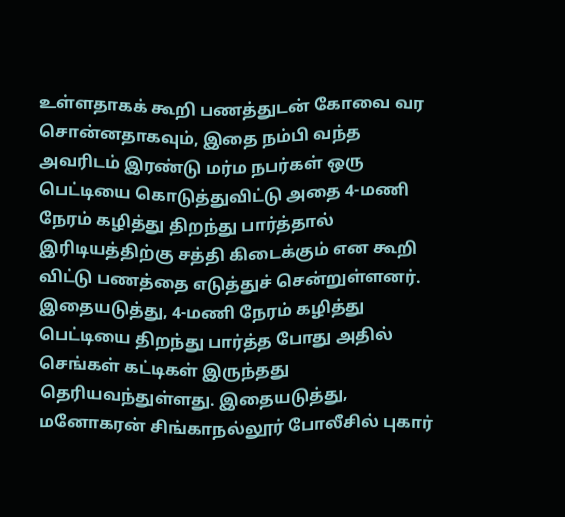உள்ளதாகக் கூறி பணத்துடன் கோவை வர சொன்னதாகவும், இதை நம்பி வந்த அவரிடம் இரண்டு மர்ம நபர்கள் ஒரு பெட்டியை கொடுத்துவிட்டு அதை 4-மணி நேரம் கழித்து திறந்து பார்த்தால் இரிடியத்திற்கு சத்தி கிடைக்கும் என கூறி விட்டு பணத்தை எடுத்துச் சென்றுள்ளனர்.
இதையடுத்து, 4-மணி நேரம் கழித்து பெட்டியை திறந்து பார்த்த போது அதில் செங்கள் கட்டிகள் இருந்தது தெரியவந்துள்ளது. இதையடுத்து, மனோகரன் சிங்காநல்லூர் போலீசில் புகார்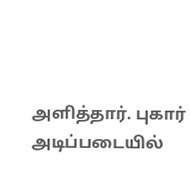அளித்தார். புகார் அடிப்படையில்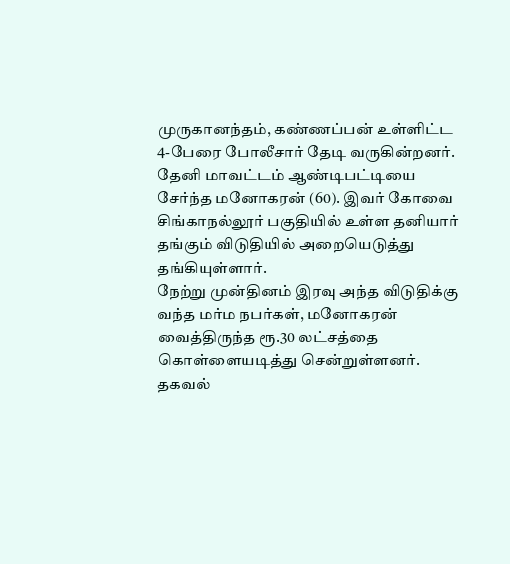முருகானந்தம், கண்ணப்பன் உள்ளிட்ட 4-பேரை போலீசார் தேடி வருகின்றனர்.
தேனி மாவட்டம் ஆண்டிபட்டியை சேர்ந்த மனோகரன் (60). இவர் கோவை சிங்காநல்லூர் பகுதியில் உள்ள தனியார் தங்கும் விடுதியில் அறையெடுத்து தங்கியுள்ளார்.
நேற்று முன்தினம் இரவு அந்த விடுதிக்கு வந்த மர்ம நபர்கள், மனோகரன் வைத்திருந்த ரூ.30 லட்சத்தை கொள்ளையடித்து சென்றுள்ளனர். தகவல்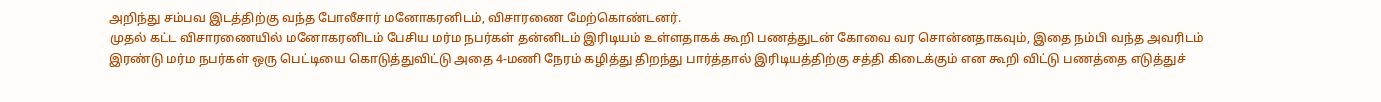அறிந்து சம்பவ இடத்திற்கு வந்த போலீசார் மனோகரனிடம், விசாரணை மேற்கொண்டனர்.
முதல் கட்ட விசாரணையில் மனோகரனிடம் பேசிய மர்ம நபர்கள் தன்னிடம் இரிடியம் உள்ளதாகக் கூறி பணத்துடன் கோவை வர சொன்னதாகவும், இதை நம்பி வந்த அவரிடம் இரண்டு மர்ம நபர்கள் ஒரு பெட்டியை கொடுத்துவிட்டு அதை 4-மணி நேரம் கழித்து திறந்து பார்த்தால் இரிடியத்திற்கு சத்தி கிடைக்கும் என கூறி விட்டு பணத்தை எடுத்துச்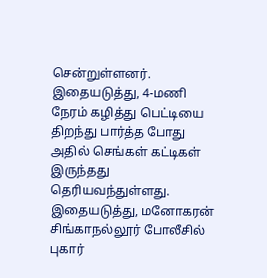சென்றுள்ளனர்.
இதையடுத்து, 4-மணி நேரம் கழித்து பெட்டியை திறந்து பார்த்த போது அதில் செங்கள் கட்டிகள் இருந்தது தெரியவந்துள்ளது. இதையடுத்து, மனோகரன் சிங்காநல்லூர் போலீசில் புகார்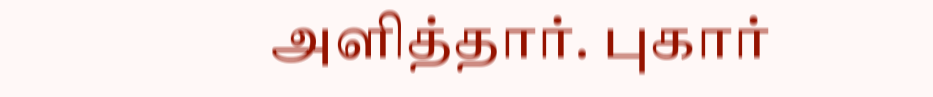அளித்தார். புகார்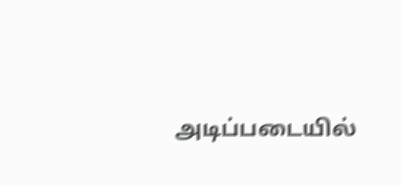அடிப்படையில்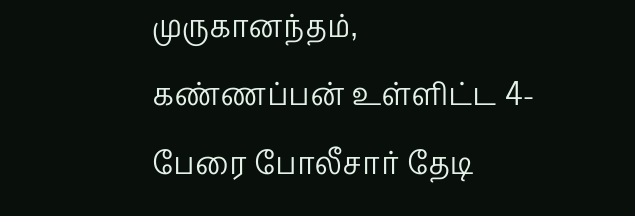முருகானந்தம், கண்ணப்பன் உள்ளிட்ட 4-பேரை போலீசார் தேடி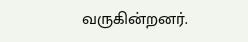வருகின்றனர்.